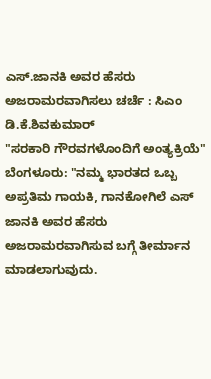ಎಸ್.ಜಾನಕಿ ಅವರ ಹೆಸರು ಅಜರಾಮರವಾಗಿಸಲು ಚರ್ಚೆ : ಸಿಎಂ ಡಿ.ಕೆ.ಶಿವಕುಮಾರ್
"ಸರಕಾರಿ ಗೌರವಗಳೊಂದಿಗೆ ಅಂತ್ಯಕ್ರಿಯೆ"
ಬೆಂಗಳೂರು: "ನಮ್ಮ ಭಾರತದ ಒಬ್ಬ ಅಪ್ರತಿಮ ಗಾಯಕಿ, ಗಾನಕೋಗಿಲೆ ಎಸ್ ಜಾನಕಿ ಅವರ ಹೆಸರು ಅಜರಾಮರವಾಗಿಸುವ ಬಗ್ಗೆ ತೀರ್ಮಾನ ಮಾಡಲಾಗುವುದು.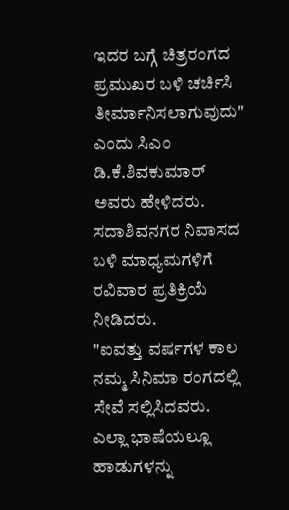ಇದರ ಬಗ್ಗೆ ಚಿತ್ರರಂಗದ ಪ್ರಮುಖರ ಬಳಿ ಚರ್ಚಿಸಿ ತೀರ್ಮಾನಿಸಲಾಗುವುದು" ಎಂದು ಸಿಎಂ ಡಿ.ಕೆ.ಶಿವಕುಮಾರ್ ಅವರು ಹೇಳಿದರು.
ಸದಾಶಿವನಗರ ನಿವಾಸದ ಬಳಿ ಮಾಧ್ಯಮಗಳಿಗೆ ರವಿವಾರ ಪ್ರತಿಕ್ರಿಯೆ ನೀಡಿದರು.
"ಐವತ್ತು ವರ್ಷಗಳ ಕಾಲ ನಮ್ಮ ಸಿನಿಮಾ ರಂಗದಲ್ಲಿ ಸೇವೆ ಸಲ್ಲಿಸಿದವರು. ಎಲ್ಲಾ ಭಾಷೆಯಲ್ಲೂ ಹಾಡುಗಳನ್ನು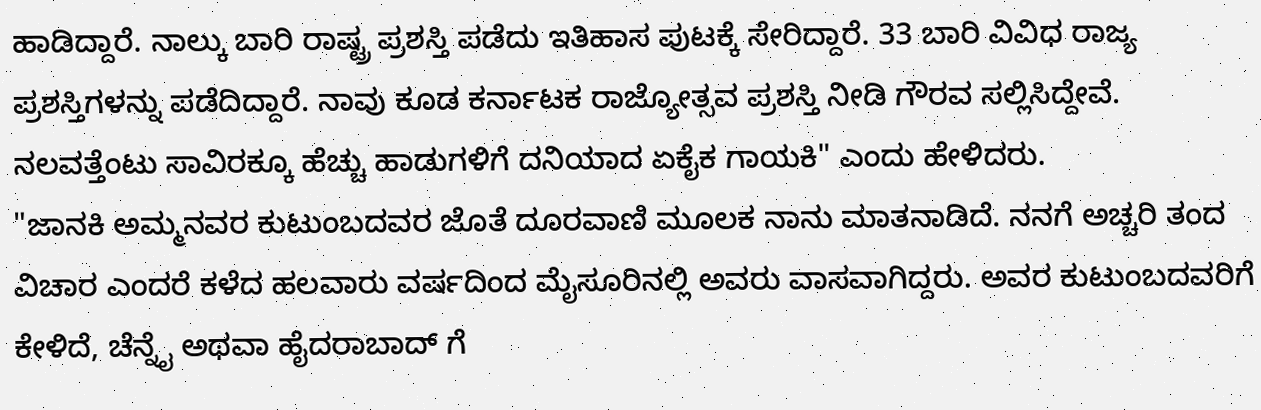ಹಾಡಿದ್ದಾರೆ. ನಾಲ್ಕು ಬಾರಿ ರಾಷ್ಟ್ರ ಪ್ರಶಸ್ತಿ ಪಡೆದು ಇತಿಹಾಸ ಪುಟಕ್ಕೆ ಸೇರಿದ್ದಾರೆ. 33 ಬಾರಿ ವಿವಿಧ ರಾಜ್ಯ ಪ್ರಶಸ್ತಿಗಳನ್ನು ಪಡೆದಿದ್ದಾರೆ. ನಾವು ಕೂಡ ಕರ್ನಾಟಕ ರಾಜ್ಯೋತ್ಸವ ಪ್ರಶಸ್ತಿ ನೀಡಿ ಗೌರವ ಸಲ್ಲಿಸಿದ್ದೇವೆ. ನಲವತ್ತೆಂಟು ಸಾವಿರಕ್ಕೂ ಹೆಚ್ಚು ಹಾಡುಗಳಿಗೆ ದನಿಯಾದ ಏಕೈಕ ಗಾಯಕಿ" ಎಂದು ಹೇಳಿದರು.
"ಜಾನಕಿ ಅಮ್ಮನವರ ಕುಟುಂಬದವರ ಜೊತೆ ದೂರವಾಣಿ ಮೂಲಕ ನಾನು ಮಾತನಾಡಿದೆ. ನನಗೆ ಅಚ್ಚರಿ ತಂದ ವಿಚಾರ ಎಂದರೆ ಕಳೆದ ಹಲವಾರು ವರ್ಷದಿಂದ ಮೈಸೂರಿನಲ್ಲಿ ಅವರು ವಾಸವಾಗಿದ್ದರು. ಅವರ ಕುಟುಂಬದವರಿಗೆ ಕೇಳಿದೆ, ಚೆನ್ನೈ ಅಥವಾ ಹೈದರಾಬಾದ್ ಗೆ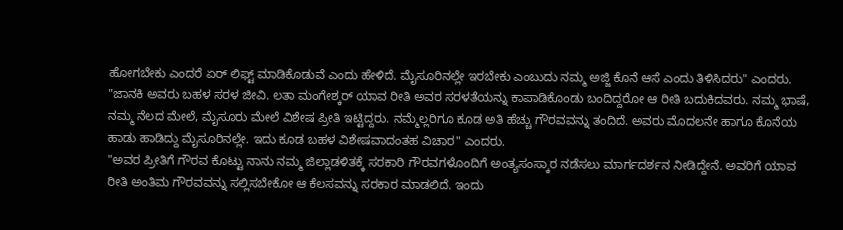ಹೋಗಬೇಕು ಎಂದರೆ ಏರ್ ಲಿಫ್ಟ್ ಮಾಡಿಕೊಡುವೆ ಎಂದು ಹೇಳಿದೆ. ಮೈಸೂರಿನಲ್ಲೇ ಇರಬೇಕು ಎಂಬುದು ನಮ್ಮ ಅಜ್ಜಿ ಕೊನೆ ಆಸೆ ಎಂದು ತಿಳಿಸಿದರು" ಎಂದರು.
"ಜಾನಕಿ ಅವರು ಬಹಳ ಸರಳ ಜೀವಿ. ಲತಾ ಮಂಗೇಶ್ಕರ್ ಯಾವ ರೀತಿ ಅವರ ಸರಳತೆಯನ್ನು ಕಾಪಾಡಿಕೊಂಡು ಬಂದಿದ್ದರೋ ಆ ರೀತಿ ಬದುಕಿದವರು. ನಮ್ಮ ಭಾಷೆ, ನಮ್ಮ ನೆಲದ ಮೇಲೆ, ಮೈಸೂರು ಮೇಲೆ ವಿಶೇಷ ಪ್ರೀತಿ ಇಟ್ಟಿದ್ದರು. ನಮ್ಮೆಲ್ಲರಿಗೂ ಕೂಡ ಅತಿ ಹೆಚ್ಚು ಗೌರವವನ್ನು ತಂದಿದೆ. ಅವರು ಮೊದಲನೇ ಹಾಗೂ ಕೊನೆಯ ಹಾಡು ಹಾಡಿದ್ದು ಮೈಸೂರಿನಲ್ಲೇ. ಇದು ಕೂಡ ಬಹಳ ವಿಶೇಷವಾದಂತಹ ವಿಚಾರ" ಎಂದರು.
"ಅವರ ಪ್ರೀತಿಗೆ ಗೌರವ ಕೊಟ್ಟು ನಾನು ನಮ್ಮ ಜಿಲ್ಲಾಡಳಿತಕ್ಕೆ ಸರಕಾರಿ ಗೌರವಗಳೊಂದಿಗೆ ಅಂತ್ಯಸಂಸ್ಕಾರ ನಡೆಸಲು ಮಾರ್ಗದರ್ಶನ ನೀಡಿದ್ದೇನೆ. ಅವರಿಗೆ ಯಾವ ರೀತಿ ಅಂತಿಮ ಗೌರವವನ್ನು ಸಲ್ಲಿಸಬೇಕೋ ಆ ಕೆಲಸವನ್ನು ಸರಕಾರ ಮಾಡಲಿದೆ. ಇಂದು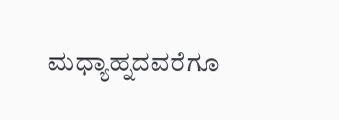ಮಧ್ಯಾಹ್ನದವರೆಗೂ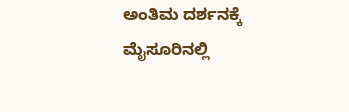ಅಂತಿಮ ದರ್ಶನಕ್ಕೆ ಮೈಸೂರಿನಲ್ಲಿ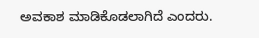ಅವಕಾಶ ಮಾಡಿಕೊಡಲಾಗಿದೆ ಎಂದರು.